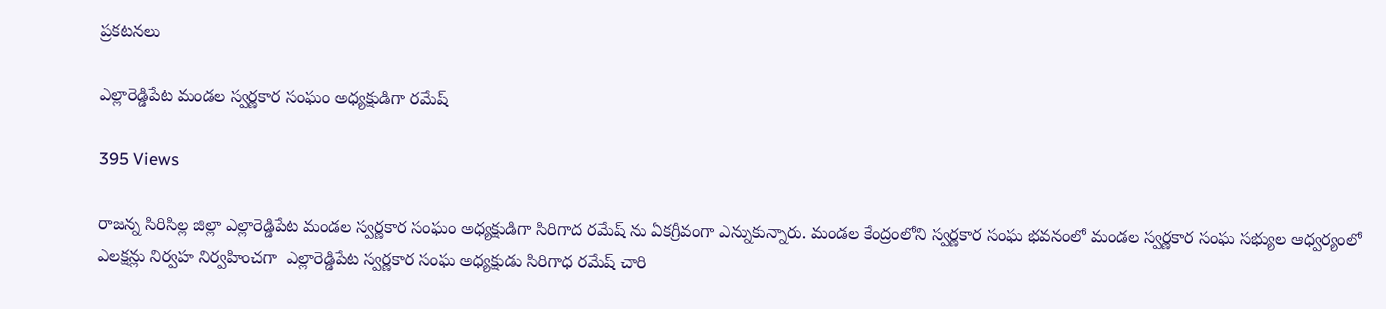ప్రకటనలు

ఎల్లారెడ్డిపేట మండల స్వర్ణకార సంఘం అధ్యక్షుడిగా రమేష్

395 Views

రాజన్న సిరిసిల్ల జిల్లా ఎల్లారెడ్డిపేట మండల స్వర్ణకార సంఘం అధ్యక్షుడిగా సిరిగాద రమేష్ ను ఏకగ్రీవంగా ఎన్నుకున్నారు. మండల కేంద్రంలోని స్వర్ణకార సంఘ భవనంలో మండల స్వర్ణకార సంఘ సభ్యుల ఆధ్వర్యంలో ఎలక్షన్లు నిర్వహ నిర్వహించగా  ఎల్లారెడ్డిపేట స్వర్ణకార సంఘ అధ్యక్షుడు సిరిగాధ రమేష్ చారి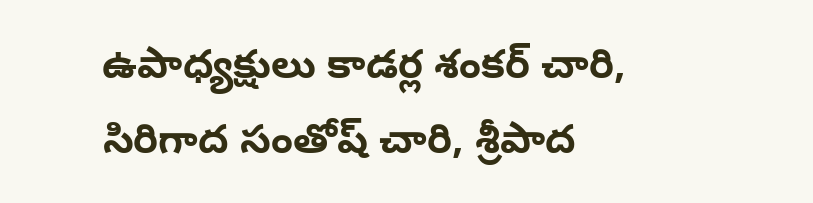ఉపాధ్యక్షులు కాడర్ల శంకర్ చారి, సిరిగాద సంతోష్ చారి, శ్రీపాద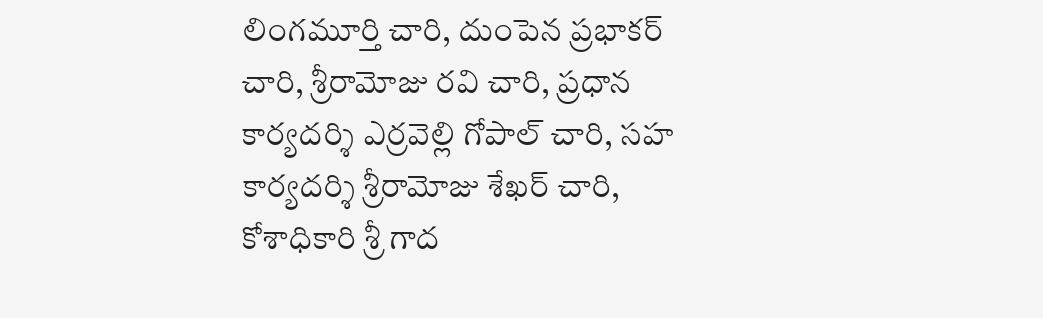లింగమూర్తి చారి, దుంపెన ప్రభాకర్ చారి, శ్రీరామోజు రవి చారి, ప్రధాన కార్యదర్శి ఎర్రవెల్లి గోపాల్ చారి, సహ కార్యదర్శి శ్రీరామోజు శేఖర్ చారి, కోశాధికారి శ్రీ గాద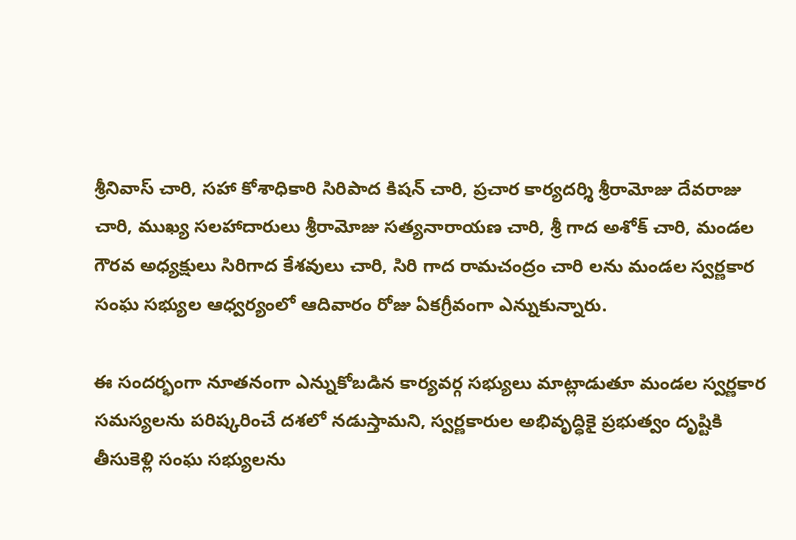శ్రీనివాస్ చారి, సహా కోశాధికారి సిరిపాద కిషన్ చారి, ప్రచార కార్యదర్శి శ్రీరామోజు దేవరాజు చారి, ముఖ్య సలహాదారులు శ్రీరామోజు సత్యనారాయణ చారి, శ్రీ గాద అశోక్ చారి, మండల గౌరవ అధ్యక్షులు సిరిగాద కేశవులు చారి, సిరి గాద రామచంద్రం చారి లను మండల స్వర్ణకార సంఘ సభ్యుల ఆధ్వర్యంలో ఆదివారం రోజు ఏకగ్రీవంగా ఎన్నుకున్నారు.

ఈ సందర్భంగా నూతనంగా ఎన్నుకోబడిన కార్యవర్గ సభ్యులు మాట్లాడుతూ మండల స్వర్ణకార సమస్యలను పరిష్కరించే దశలో నడుస్తామని, స్వర్ణకారుల అభివృద్ధికై ప్రభుత్వం దృష్టికి తీసుకెళ్లి సంఘ సభ్యులను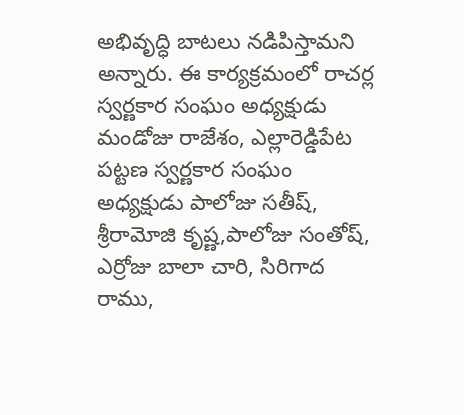అభివృద్ధి బాటలు నడిపిస్తామని అన్నారు. ఈ కార్యక్రమంలో రాచర్ల స్వర్ణకార సంఘం అధ్యక్షుడు మండోజు రాజేశం, ఎల్లారెడ్డిపేట పట్టణ స్వర్ణకార సంఘం అధ్యక్షుడు పాలోజు సతీష్, శ్రీరామోజి కృష్ణ,పాలోజు సంతోష్, ఎర్రోజు బాలా చారి, సిరిగాద రాము,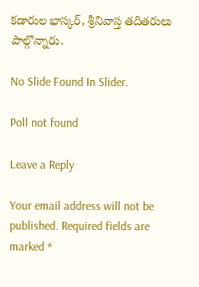కడారుల భాస్కర్, శ్రీనివాస్త తదితరులు పాల్గొన్నారు.

No Slide Found In Slider.

Poll not found

Leave a Reply

Your email address will not be published. Required fields are marked *